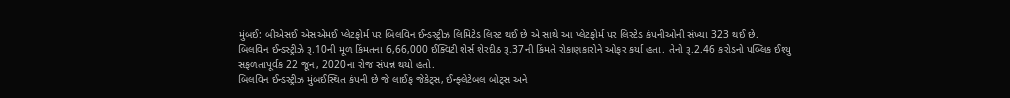મુંબઈ: બીએસઈ એસએમઈ પ્લેટફોર્મ પર બિલવિન ઈન્ડસ્ટ્રીઝ લિમિટેડ લિસ્ટ થઈ છે એ સાથે આ પ્લેટફોર્મ પર લિસ્ટેડ કંપનીઓની સંખ્યા 323 થઈ છે.
બિલવિન ઈન્ડસ્ટ્રીઝે રૂ.10ની મૂળ કિંમતના 6,66,000 ઈક્વિટી શેર્સ શેરદીઠ રૂ.37ની કિંમતે રોકાણકારોને ઓફર કર્યા હતા. તેનો રૂ.2.46 કરોડનો પબ્લિક ઈશ્યુ સફળતાપૂર્વક 22 જૂન, 2020ના રોજ સંપન્ન થયો હતો.
બિલવિન ઈન્ડસ્ટ્રીઝ મુંબઈસ્થિત કંપની છે જે લાઈફ જેકેટ્સ, ઈન્ફ્લેટેબલ બોટ્સ અને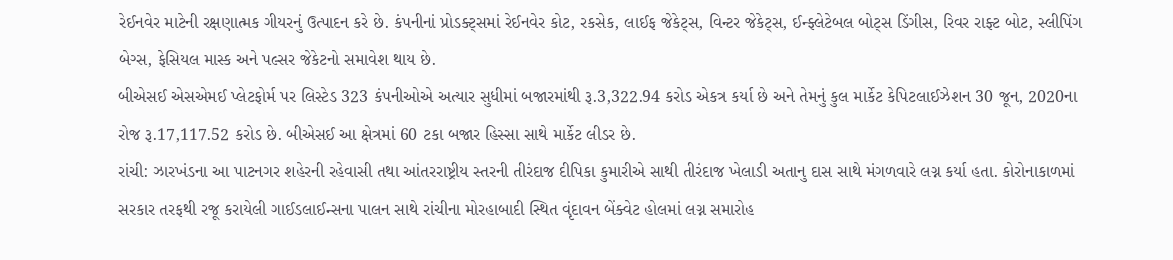રેઈનવેર માટેની રક્ષણાત્મક ગીયરનું ઉત્પાદન કરે છે. કંપનીનાં પ્રોડક્ટ્સમાં રેઈનવેર કોટ, રકસેક, લાઈફ જેકેટ્સ, વિન્ટર જેકેટ્સ, ઈન્ફ્લેટેબલ બોટ્સ ડિંગીસ, રિવર રાફ્ટ બોટ, સ્લીપિંગ બેગ્સ, ફેસિયલ માસ્ક અને પલ્સર જેકેટનો સમાવેશ થાય છે.
બીએસઈ એસએમઈ પ્લેટફોર્મ પર લિસ્ટેડ 323 કંપનીઓએ અત્યાર સુધીમાં બજારમાંથી રૂ.3,322.94 કરોડ એકત્ર કર્યા છે અને તેમનું કુલ માર્કેટ કેપિટલાઈઝેશન 30 જૂન, 2020ના રોજ રૂ.17,117.52 કરોડ છે. બીએસઈ આ ક્ષેત્રમાં 60 ટકા બજાર હિસ્સા સાથે માર્કેટ લીડર છે.
રાંચી: ઝારખંડના આ પાટનગર શહેરની રહેવાસી તથા આંતરરાષ્ટ્રીય સ્તરની તીરંદાજ દીપિકા કુમારીએ સાથી તીરંદાજ ખેલાડી અતાનુ દાસ સાથે મંગળવારે લગ્ન કર્યા હતા. કોરોનાકાળમાં સરકાર તરફથી રજૂ કરાયેલી ગાઈડલાઈન્સના પાલન સાથે રાંચીના મોરહાબાદી સ્થિત વૃંદાવન બેંક્વેટ હોલમાં લગ્ન સમારોહ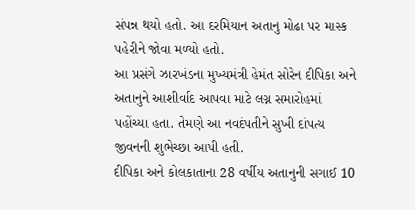સંપન્ન થયો હતો. આ દરમિયાન અતાનુ મોઢા પર માસ્ક પહેરીને જોવા મળ્યો હતો.
આ પ્રસંગે ઝારખંડના મુખ્યમંત્રી હેમંત સોરેન દીપિકા અને અતાનુને આશીર્વાદ આપવા માટે લગ્ન સમારોહમાં પહોંચ્યા હતા. તેમણે આ નવદંપતીને સુખી દાંપત્ય જીવનની શુભેચ્છા આપી હતી.
દીપિકા અને કોલકાતાના 28 વર્ષીય અતાનુની સગાઈ 10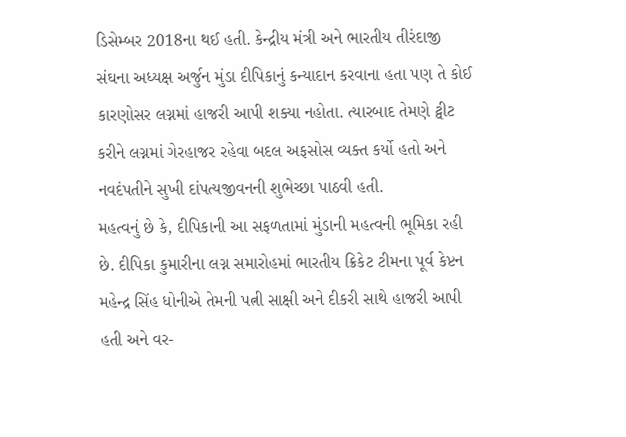ડિસેમ્બર 2018ના થઈ હતી. કેન્દ્રીય મંત્રી અને ભારતીય તીરંદાજી સંઘના અધ્યક્ષ અર્જુન મુંડા દીપિકાનું કન્યાદાન કરવાના હતા પણ તે કોઈ કારણોસર લગ્નમાં હાજરી આપી શક્યા નહોતા. ત્યારબાદ તેમણે ટ્વીટ કરીને લગ્નમાં ગેરહાજર રહેવા બદલ અફસોસ વ્યક્ત કર્યો હતો અને નવદંપતીને સુખી દાંપત્યજીવનની શુભેચ્છા પાઠવી હતી.
મહત્વનું છે કે, દીપિકાની આ સફળતામાં મુંડાની મહત્વની ભૂમિકા રહી છે. દીપિકા કુમારીના લગ્ન સમારોહમાં ભારતીય ક્રિકેટ ટીમના પૂર્વ કેપ્ટન મહેન્દ્ર સિંહ ધોનીએ તેમની પત્ની સાક્ષી અને દીકરી સાથે હાજરી આપી હતી અને વર-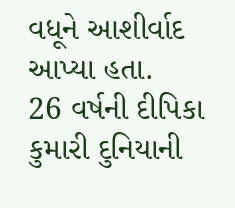વધૂને આશીર્વાદ આપ્યા હતા.
26 વર્ષની દીપિકા કુમારી દુનિયાની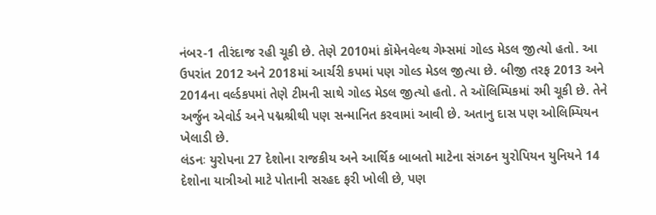નંબર-1 તીરંદાજ રહી ચૂકી છે. તેણે 2010માં કૉમેનવેલ્થ ગેમ્સમાં ગોલ્ડ મેડલ જીત્યો હતો. આ ઉપરાંત 2012 અને 2018માં આર્ચરી કપમાં પણ ગોલ્ડ મેડલ જીત્યા છે. બીજી તરફ 2013 અને 2014ના વર્લ્ડકપમાં તેણે ટીમની સાથે ગોલ્ડ મેડલ જીત્યો હતો. તે ઑલિમ્પિકમાં રમી ચૂકી છે. તેને અર્જુન એવોર્ડ અને પદ્મશ્રીથી પણ સન્માનિત કરવામાં આવી છે. અતાનુ દાસ પણ ઓલિમ્પિયન ખેલાડી છે.
લંડનઃ યુરોપના 27 દેશોના રાજકીય અને આર્થિક બાબતો માટેના સંગઠન યુરોપિયન યુનિયને 14 દેશોના યાત્રીઓ માટે પોતાની સરહદ ફરી ખોલી છે, પણ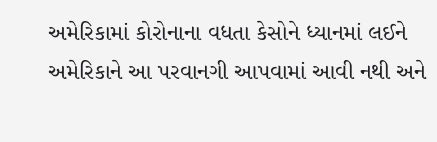અમેરિકામાં કોરોનાના વધતા કેસોને ધ્યાનમાં લઈને અમેરિકાને આ પરવાનગી આપવામાં આવી નથી અને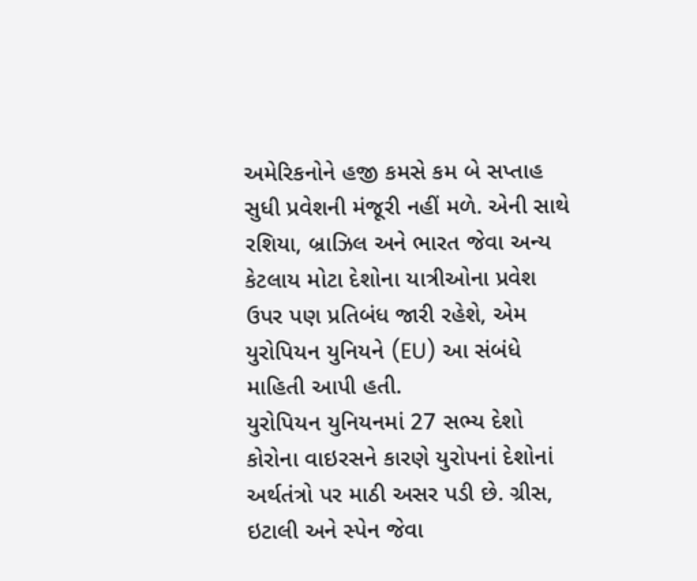અમેરિકનોને હજી કમસે કમ બે સપ્તાહ સુધી પ્રવેશની મંજૂરી નહીં મળે. એની સાથે રશિયા, બ્રાઝિલ અને ભારત જેવા અન્ય કેટલાય મોટા દેશોના યાત્રીઓના પ્રવેશ ઉપર પણ પ્રતિબંધ જારી રહેશે, એમ યુરોપિયન યુનિયને (EU) આ સંબંધે માહિતી આપી હતી.
યુરોપિયન યુનિયનમાં 27 સભ્ય દેશો
કોરોના વાઇરસને કારણે યુરોપનાં દેશોનાં અર્થતંત્રો પર માઠી અસર પડી છે. ગ્રીસ, ઇટાલી અને સ્પેન જેવા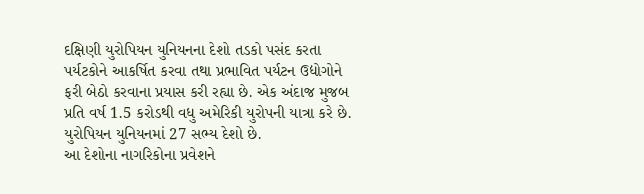દક્ષિણી યુરોપિયન યુનિયનના દેશો તડકો પસંદ કરતા પર્યટકોને આકર્ષિત કરવા તથા પ્રભાવિત પર્યટન ઉદ્યોગોને ફરી બેઠો કરવાના પ્રયાસ કરી રહ્યા છે. એક અંદાજ મુજબ પ્રતિ વર્ષ 1.5 કરોડથી વધુ અમેરિકી યુરોપની યાત્રા કરે છે. યુરોપિયન યુનિયનમાં 27 સભ્ય દેશો છે.
આ દેશોના નાગરિકોના પ્રવેશને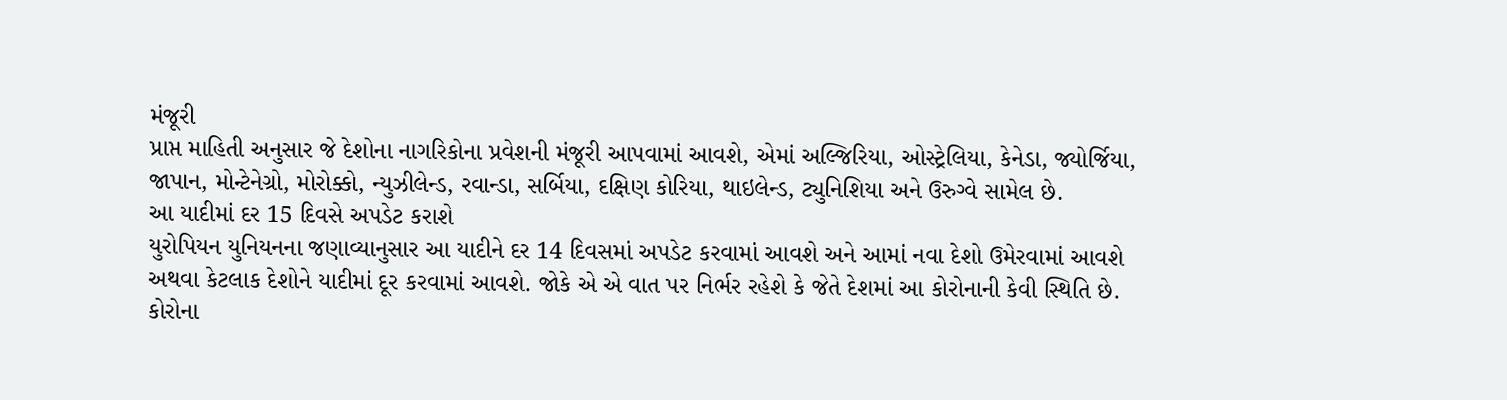મંજૂરી
પ્રાપ્ત માહિતી અનુસાર જે દેશોના નાગરિકોના પ્રવેશની મંજૂરી આપવામાં આવશે, એમાં અલ્જિરિયા, ઓસ્ટ્રેલિયા, કેનેડા, જ્યોર્જિયા, જાપાન, મોન્ટેનેગ્રો, મોરોક્કો, ન્યુઝીલેન્ડ, રવાન્ડા, સર્બિયા, દક્ષિણ કોરિયા, થાઇલેન્ડ, ટ્યુનિશિયા અને ઉરુગ્વે સામેલ છે.
આ યાદીમાં દર 15 દિવસે અપડેટ કરાશે
યુરોપિયન યુનિયનના જણાવ્યાનુસાર આ યાદીને દર 14 દિવસમાં અપડેટ કરવામાં આવશે અને આમાં નવા દેશો ઉમેરવામાં આવશે અથવા કેટલાક દેશોને યાદીમાં દૂર કરવામાં આવશે. જોકે એ એ વાત પર નિર્ભર રહેશે કે જેતે દેશમાં આ કોરોનાની કેવી સ્થિતિ છે.
કોરોના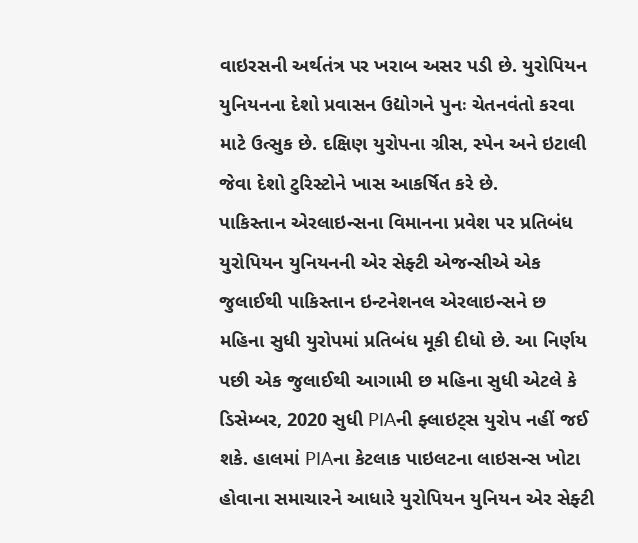વાઇરસની અર્થતંત્ર પર ખરાબ અસર પડી છે. યુરોપિયન યુનિયનના દેશો પ્રવાસન ઉદ્યોગને પુનઃ ચેતનવંતો કરવા માટે ઉત્સુક છે. દક્ષિણ યુરોપના ગ્રીસ, સ્પેન અને ઇટાલી જેવા દેશો ટુરિસ્ટોને ખાસ આકર્ષિત કરે છે.
પાકિસ્તાન એરલાઇન્સના વિમાનના પ્રવેશ પર પ્રતિબંધ
યુરોપિયન યુનિયનની એર સેફ્ટી એજન્સીએ એક જુલાઈથી પાકિસ્તાન ઇન્ટનેશનલ એરલાઇન્સને છ મહિના સુધી યુરોપમાં પ્રતિબંધ મૂકી દીધો છે. આ નિર્ણય પછી એક જુલાઈથી આગામી છ મહિના સુધી એટલે કે ડિસેમ્બર, 2020 સુધી PIAની ફ્લાઇટ્સ યુરોપ નહીં જઈ શકે. હાલમાં PIAના કેટલાક પાઇલટના લાઇસન્સ ખોટા હોવાના સમાચારને આધારે યુરોપિયન યુનિયન એર સેફ્ટી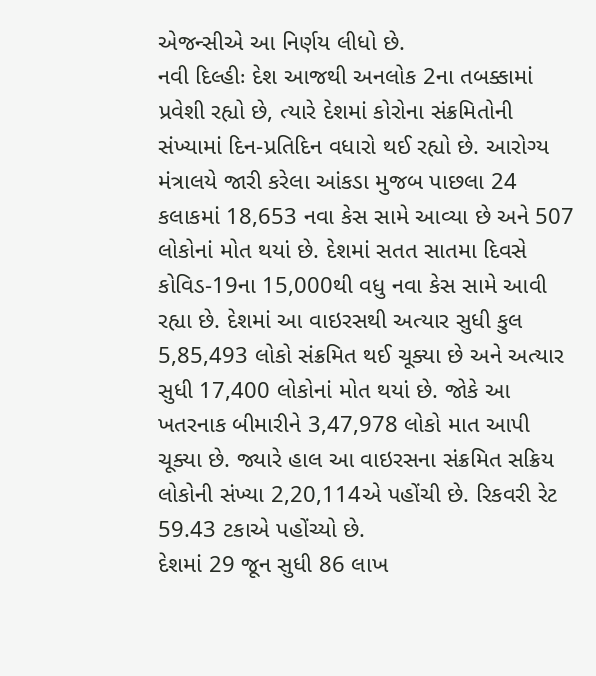એજન્સીએ આ નિર્ણય લીધો છે.
નવી દિલ્હીઃ દેશ આજથી અનલોક 2ના તબક્કામાં પ્રવેશી રહ્યો છે, ત્યારે દેશમાં કોરોના સંક્રમિતોની સંખ્યામાં દિન-પ્રતિદિન વધારો થઈ રહ્યો છે. આરોગ્ય મંત્રાલયે જારી કરેલા આંકડા મુજબ પાછલા 24 કલાકમાં 18,653 નવા કેસ સામે આવ્યા છે અને 507 લોકોનાં મોત થયાં છે. દેશમાં સતત સાતમા દિવસે કોવિડ-19ના 15,000થી વધુ નવા કેસ સામે આવી રહ્યા છે. દેશમાં આ વાઇરસથી અત્યાર સુધી કુલ 5,85,493 લોકો સંક્રમિત થઈ ચૂક્યા છે અને અત્યાર સુધી 17,400 લોકોનાં મોત થયાં છે. જોકે આ ખતરનાક બીમારીને 3,47,978 લોકો માત આપી ચૂક્યા છે. જ્યારે હાલ આ વાઇરસના સંક્રમિત સક્રિય લોકોની સંખ્યા 2,20,114એ પહોંચી છે. રિકવરી રેટ 59.43 ટકાએ પહોંચ્યો છે.
દેશમાં 29 જૂન સુધી 86 લાખ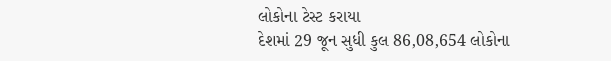લોકોના ટેસ્ટ કરાયા
દેશમાં 29 જૂન સુધી કુલ 86,08,654 લોકોના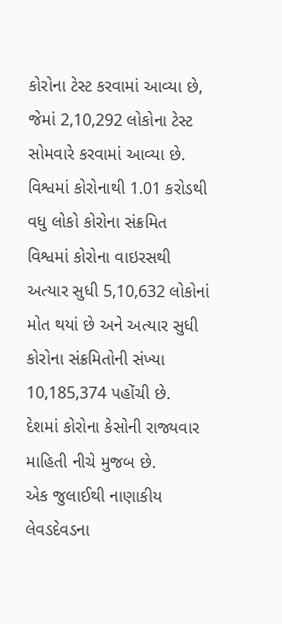કોરોના ટેસ્ટ કરવામાં આવ્યા છે, જેમાં 2,10,292 લોકોના ટેસ્ટ સોમવારે કરવામાં આવ્યા છે.
વિશ્વમાં કોરોનાથી 1.01 કરોડથી વધુ લોકો કોરોના સંક્રમિત
વિશ્વમાં કોરોના વાઇરસથી અત્યાર સુધી 5,10,632 લોકોનાં મોત થયાં છે અને અત્યાર સુધી કોરોના સંક્રમિતોની સંખ્યા 10,185,374 પહોંચી છે.
દેશમાં કોરોના કેસોની રાજ્યવાર માહિતી નીચે મુજબ છે.
એક જુલાઈથી નાણાકીય લેવડદેવડના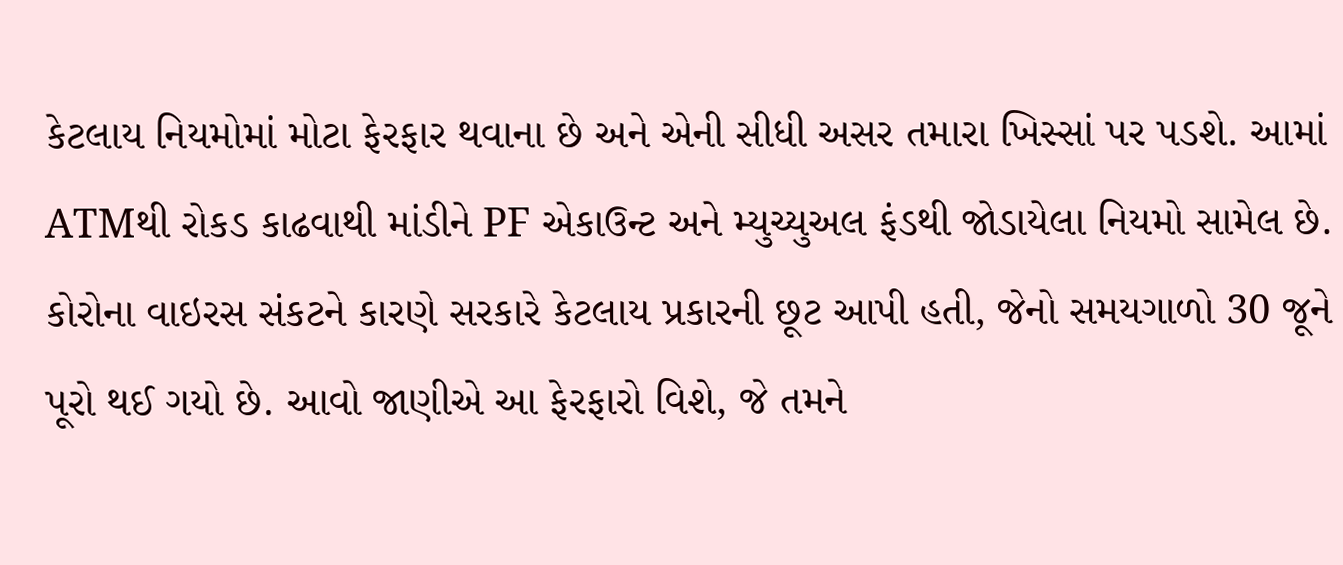કેટલાય નિયમોમાં મોટા ફેરફાર થવાના છે અને એની સીધી અસર તમારા ખિસ્સાં પર પડશે. આમાં ATMથી રોકડ કાઢવાથી માંડીને PF એકાઉન્ટ અને મ્યુચ્યુઅલ ફંડથી જોડાયેલા નિયમો સામેલ છે. કોરોના વાઇરસ સંકટને કારણે સરકારે કેટલાય પ્રકારની છૂટ આપી હતી, જેનો સમયગાળો 30 જૂને પૂરો થઈ ગયો છે. આવો જાણીએ આ ફેરફારો વિશે, જે તમને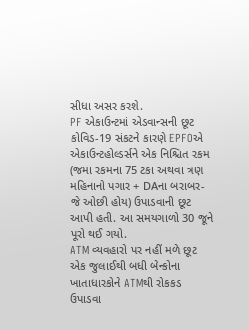સીધા અસર કરશે.
PF એકાઉન્ટમાં એડવાન્સની છૂટ
કોવિડ-19 સંકટને કારણે EPFOએ એકાઉન્ટહોલ્ડર્સને એક નિશ્ચિત રકમ (જમા રકમના 75 ટકા અથવા ત્રણ મહિનાનો પગાર + DAના બરાબર- જે ઓછી હોય) ઉપાડવાની છૂટ આપી હતી. આ સમયગાળો 30 જૂને પૂરો થઈ ગયો.
ATM વ્યવહારો પર નહીં મળે છૂટ
એક જુલાઈથી બધી બેન્કોના ખાતાધારકોને ATMથી રોકકડ ઉપાડવા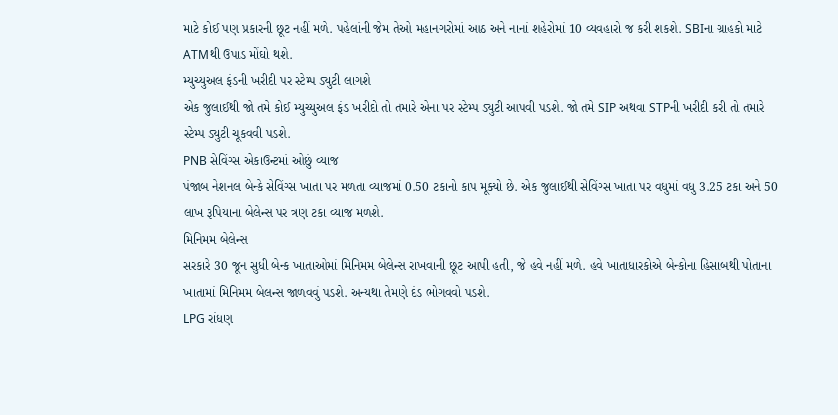માટે કોઈ પણ પ્રકારની છૂટ નહીં મળે. પહેલાંની જેમ તેઓ મહાનગરોમાં આઠ અને નાનાં શહેરોમાં 10 વ્યવહારો જ કરી શકશે. SBIના ગ્રાહકો માટે ATMથી ઉપાડ મોંઘો થશે.
મ્યુચ્યુઅલ ફંડની ખરીદી પર સ્ટેમ્પ ડ્યુટી લાગશે
એક જુલાઈથી જો તમે કોઈ મ્યુચ્યુઅલ ફંડ ખરીદો તો તમારે એના પર સ્ટેમ્પ ડ્યુટી આપવી પડશે. જો તમે SIP અથવા STPની ખરીદી કરી તો તમારે સ્ટેમ્પ ડ્યુટી ચૂકવવી પડશે.
PNB સેવિંગ્સ એકાઉન્ટમાં ઓછું વ્યાજ
પંજાબ નેશનલ બેન્કે સેવિંગ્સ ખાતા પર મળતા વ્યાજમાં 0.50 ટકાનો કાપ મૂક્યો છે. એક જુલાઈથી સેવિંગ્સ ખાતા પર વધુમાં વધુ 3.25 ટકા અને 50 લાખ રૂપિયાના બેલેન્સ પર ત્રણ ટકા વ્યાજ મળશે.
મિનિમમ બેલેન્સ
સરકારે 30 જૂન સુધી બેન્ક ખાતાઓમાં મિનિમમ બેલેન્સ રાખવાની છૂટ આપી હતી, જે હવે નહીં મળે. હવે ખાતાધારકોએ બેન્કોના હિસાબથી પોતાના ખાતામાં મિનિમમ બેલન્સ જાળવવું પડશે. અન્યથા તેમણે દંડ ભોગવવો પડશે.
LPG રાંધણ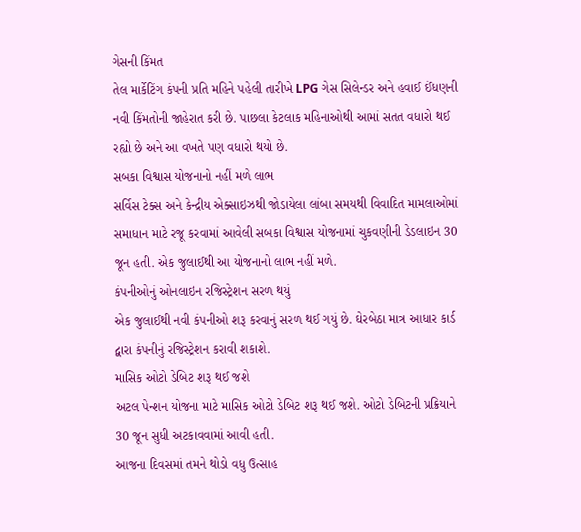ગેસની કિંમત
તેલ માર્કેટિંગ કંપની પ્રતિ મહિને પહેલી તારીખે LPG ગેસ સિલેન્ડર અને હવાઈ ઈંધણની નવી કિંમતોની જાહેરાત કરી છે. પાછલા કેટલાક મહિનાઓથી આમાં સતત વધારો થઈ રહ્યો છે અને આ વખતે પણ વધારો થયો છે.
સબકા વિશ્વાસ યોજનાનો નહીં મળે લાભ
સર્વિસ ટેક્સ અને કેન્દ્રીય એક્સાઇઝથી જોડાયેલા લાંબા સમયથી વિવાદિત મામલાઓમાં સમાધાન માટે રજૂ કરવામાં આવેલી સબકા વિશ્વાસ યોજનામાં ચુકવણીની ડેડલાઇન 30 જૂન હતી. એક જુલાઈથી આ યોજનાનો લાભ નહીં મળે.
કંપનીઓનું ઓનલાઇન રજિસ્ટ્રેશન સરળ થયું
એક જુલાઈથી નવી કંપનીઓ શરૂ કરવાનું સરળ થઈ ગયું છે. ઘેરબેઠા માત્ર આધાર કાર્ડ દ્વારા કંપનીનું રજિસ્ટ્રેશન કરાવી શકાશે.
માસિક ઓટો ડેબિટ શરૂ થઈ જશે
અટલ પેન્શન યોજના માટે માસિક ઓટો ડેબિટ શરૂ થઈ જશે. ઓટો ડેબિટની પ્રક્રિયાને 30 જૂન સુધી અટકાવવામાં આવી હતી.
આજના દિવસમાં તમને થોડો વધુ ઉત્સાહ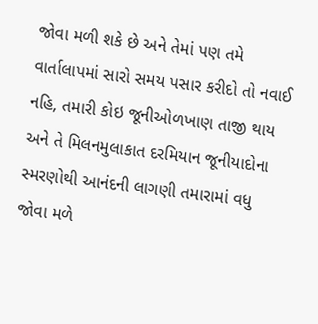જોવા મળી શકે છે અને તેમાં પણ તમે વાર્તાલાપમાં સારો સમય પસાર કરીદો તો નવાઈ નહિ, તમારી કોઇ જૂનીઓળખાણ તાજી થાય અને તે મિલનમુલાકાત દરમિયાન જૂનીયાદોના સ્મરણોથી આનંદની લાગણી તમારામાં વધુ જોવા મળે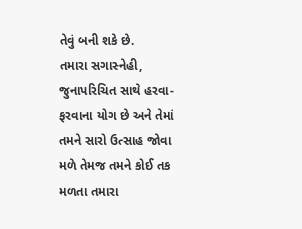તેવું બની શકે છે.
તમારા સગાસ્નેહી, જુનાપરિચિત સાથે હરવા-ફરવાના યોગ છે અને તેમાં તમને સારો ઉત્સાહ જોવા મળે તેમજ તમને કોઈ તક મળતા તમારા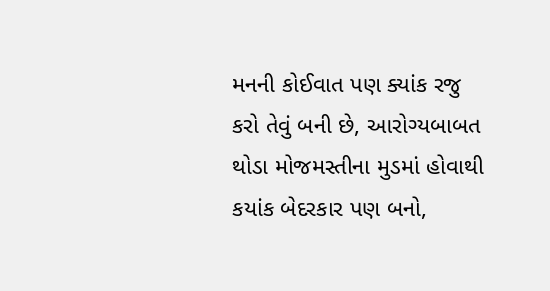મનની કોઈવાત પણ ક્યાંક રજુ કરો તેવું બની છે, આરોગ્યબાબત થોડા મોજમસ્તીના મુડમાં હોવાથી કયાંક બેદરકાર પણ બનો,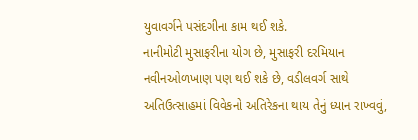યુવાવર્ગને પસંદગીના કામ થઈ શકે.
નાનીમોટી મુસાફરીના યોગ છે, મુસાફરી દરમિયાન નવીનઓળખાણ પણ થઈ શકે છે, વડીલવર્ગ સાથે અતિઉત્સાહમાં વિવેકનો અતિરેકના થાય તેનું ધ્યાન રાખ્વવું,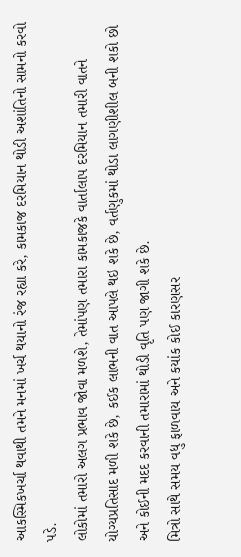આકસ્મિકખર્ચા થવાથી તમને મનમાં ખર્ચ થયાનો રંજ રહ્યા કરે, કામકાજ દરમિયાન થોડી અશાંતિનો સામનો કરવો પડે.
લોકોમાં તમારો અલગ પ્રભાવ જોવા મળશે, તેમાંપણ તમારા કામકાજકે વાર્તાલાપ દરમિયાન તમારી વાતને યોગ્યપ્રતિસાદ મળી શકે છે, કઈક લાભની વાત આપલે થઇ શકે છે, વર્તણુકમાં થોડા લાગણીશીલ બની શકો છો અને કોઈની મદદ કરવાની તમારામાં થોડી વૃતિ પણ જાગી શકે છે.
મિત્રો સાથે સમય વધુ ફાળવાય અને કયાંક કોઈ કારણસર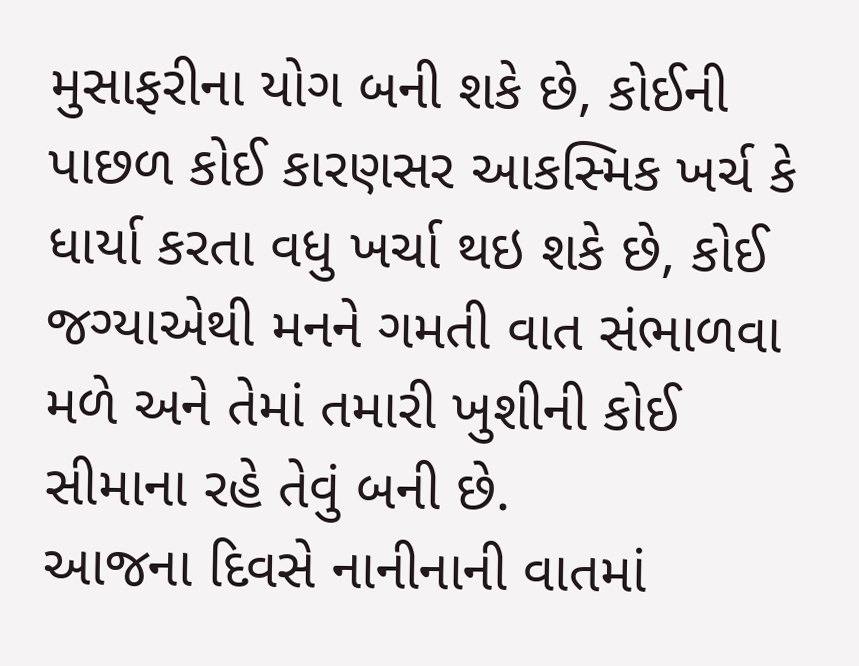મુસાફરીના યોગ બની શકે છે, કોઈની પાછળ કોઈ કારણસર આકસ્મિક ખર્ચ કે ધાર્યા કરતા વધુ ખર્ચા થઇ શકે છે, કોઈ જગ્યાએથી મનને ગમતી વાત સંભાળવા મળે અને તેમાં તમારી ખુશીની કોઈ સીમાના રહે તેવું બની છે.
આજના દિવસે નાનીનાની વાતમાં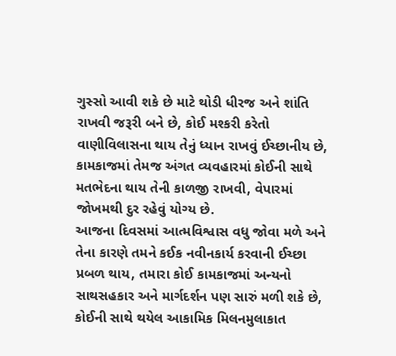ગુસ્સો આવી શકે છે માટે થોડી ધીરજ અને શાંતિ રાખવી જરૂરી બને છે, કોઈ મશ્કરી કરેતો વાણીવિલાસના થાય તેનું ધ્યાન રાખવું ઈચ્છાનીય છે, કામકાજમાં તેમજ અંગત વ્યવહારમાં કોઈની સાથે મતભેદના થાય તેની કાળજી રાખવી, વેપારમાં જોખમથી દુર રહેવું યોગ્ય છે.
આજના દિવસમાં આત્મવિશ્વાસ વધુ જોવા મળે અને તેના કારણે તમને કઈક નવીનકાર્ય કરવાની ઈચ્છા પ્રબળ થાય, તમારા કોઈ કામકાજમાં અન્યનો સાથસહકાર અને માર્ગદર્શન પણ સારું મળી શકે છે, કોઈની સાથે થયેલ આકામિક મિલનમુલાકાત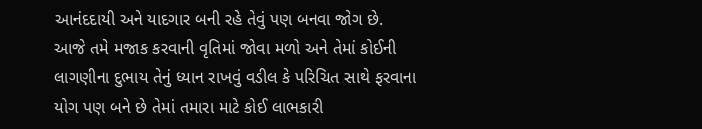આનંદદાયી અને યાદગાર બની રહે તેવું પણ બનવા જોગ છે.
આજે તમે મજાક કરવાની વૃતિમાં જોવા મળો અને તેમાં કોઈની લાગણીના દુભાય તેનું ધ્યાન રાખવું વડીલ કે પરિચિત સાથે ફરવાના યોગ પણ બને છે તેમાં તમારા માટે કોઈ લાભકારી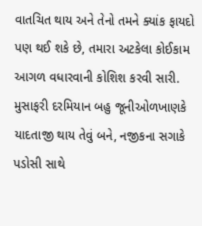વાતચિત થાય અને તેનો તમને ક્યાંક ફાયદો પણ થઈ શકે છે, તમારા અટકેલા કોઈકામ આગળ વધારવાની કોશિશ કરવી સારી.
મુસાફરી દરમિયાન બહુ જૂનીઓળખાણકે યાદતાજી થાય તેવું બને, નજીકના સગાકે પડોસી સાથે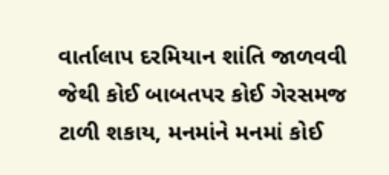વાર્તાલાપ દરમિયાન શાંતિ જાળવવી જેથી કોઈ બાબતપર કોઈ ગેરસમજ ટાળી શકાય, મનમાંને મનમાં કોઈ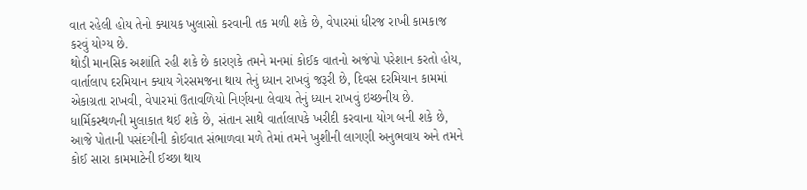વાત રહેલી હોય તેનો ક્યાયક ખુલાસો કરવાની તક મળી શકે છે, વેપારમાં ધીરજ રાખી કામકાજ કરવું યોગ્ય છે.
થોડી માનસિક અશાંતિ રહી શકે છે કારણકે તમને મનમાં કોઈક વાતનો અજંપો પરેશાન કરતો હોય, વાર્તાલાપ દરમિયાન ક્યાય ગેરસમજના થાય તેનું ધ્યાન રાખવું જરૂરી છે, દિવસ દરમિયાન કામમાં એકાગ્રતા રાખવી, વેપારમાં ઉતાવળિયો નિર્ણયના લેવાય તેનું ધ્યાન રાખવું ઇચ્છનીય છે.
ધાર્મિકસ્થળની મુલાકાત થઈ શકે છે, સંતાન સાથે વાર્તાલાપકે ખરીદી કરવાના યોગ બની શકે છે, આજે પોતાની પસંદગીની કોઈવાત સંભાળવા મળે તેમાં તમને ખુશીની લાગણી અનુભવાય અને તમને કોઈ સારા કામમાટેની ઈચ્છા થાય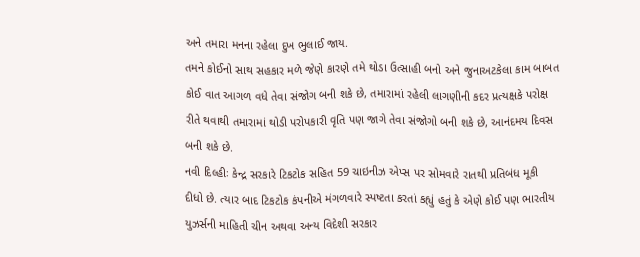અને તમારા મનના રહેલા દુખ ભુલાઈ જાય.
તમને કોઈનો સાથ સહકાર મળે જેણે કારણે તમે થોડા ઉત્સાહી બનો અને જુનાઅટકેલા કામ બાબત કોઈ વાત આગળ વધે તેવા સંજોગ બની શકે છે, તમારામાં રહેલી લાગણીની કદર પ્રત્યક્ષકે પરોક્ષ રીતે થવાથી તમારામાં થોડી પરોપકારી વૃતિ પણ જાગે તેવા સંજોગો બની શકે છે, આનંદમય દિવસ બની શકે છે.
નવી દિલ્હીઃ કેન્દ્ર સરકારે ટિકટોક સહિત 59 ચાઇનીઝ એપ્સ પર સોમવારે રાતથી પ્રતિબંધ મૂકી દીધો છે. ત્યાર બાદ ટિકટોક કંપનીએ મંગળવારે સ્પષ્ટતા કરતાં કહ્યું હતું કે એણે કોઈ પણ ભારતીય યુઝર્સની માહિતી ચીન અથવા અન્ય વિદેશી સરકાર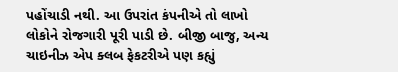પહોંચાડી નથી. આ ઉપરાંત કંપનીએ તો લાખો લોકોને રોજગારી પૂરી પાડી છે. બીજી બાજુ, અન્ય ચાઇનીઝ એપ ક્લબ ફેકટરીએ પણ કહ્યું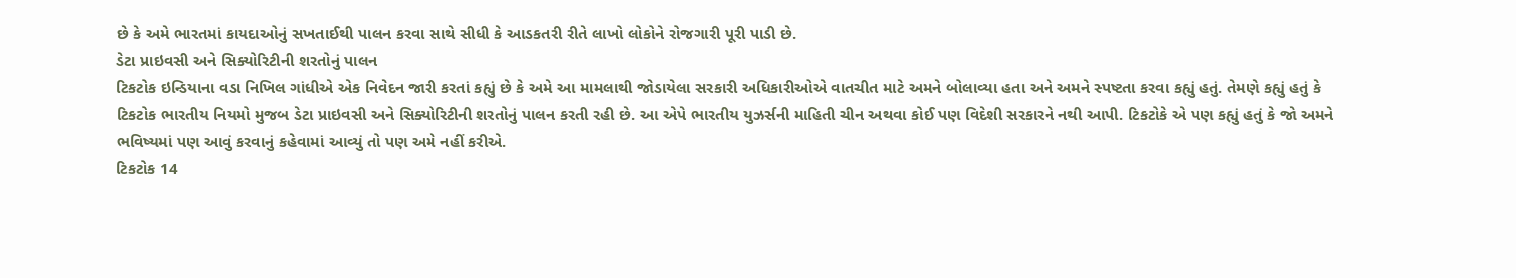છે કે અમે ભારતમાં કાયદાઓનું સખતાઈથી પાલન કરવા સાથે સીધી કે આડકતરી રીતે લાખો લોકોને રોજગારી પૂરી પાડી છે.
ડેટા પ્રાઇવસી અને સિક્યોરિટીની શરતોનું પાલન
ટિકટોક ઇન્ડિયાના વડા નિખિલ ગાંધીએ એક નિવેદન જારી કરતાં કહ્યું છે કે અમે આ મામલાથી જોડાયેલા સરકારી અધિકારીઓએ વાતચીત માટે અમને બોલાવ્યા હતા અને અમને સ્પષ્ટતા કરવા કહ્યું હતું. તેમણે કહ્યું હતું કે ટિકટોક ભારતીય નિયમો મુજબ ડેટા પ્રાઇવસી અને સિક્યોરિટીની શરતોનું પાલન કરતી રહી છે. આ એપે ભારતીય યુઝર્સની માહિતી ચીન અથવા કોઈ પણ વિદેશી સરકારને નથી આપી. ટિકટોકે એ પણ કહ્યું હતું કે જો અમને ભવિષ્યમાં પણ આવું કરવાનું કહેવામાં આવ્યું તો પણ અમે નહીં કરીએ.
ટિકટોક 14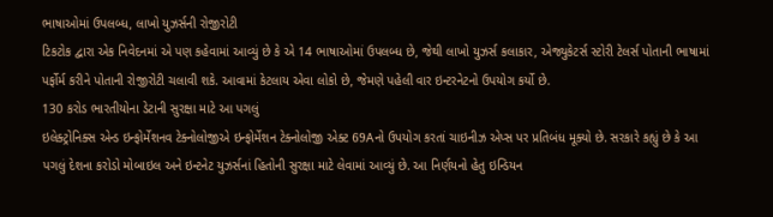ભાષાઓમાં ઉપલબ્ધ, લાખો યુઝર્સની રોજીરોટી
ટિકટોક દ્વારા એક નિવેદનમાં એ પણ કહેવામાં આવ્યું છે કે એ 14 ભાષાઓમાં ઉપલબ્ધ છે, જેથી લાખો યુઝર્સ કલાકાર, એજ્યુકેટર્સ સ્ટોરી ટેલર્સ પોતાની ભાષામાં પર્ફોર્મ કરીને પોતાની રોજીરોટી ચલાવી શકે. આવામાં કેટલાય એવા લોકો છે, જેમણે પહેલી વાર ઇન્ટરનેટનો ઉપયોગ કર્યો છે.
130 કરોડ ભારતીયોના ડેટાની સુરક્ષા માટે આ પગલું
ઇલેક્ટ્રોનિક્સ એન્ડ ઇન્ફોર્મેશનવ ટેક્નોલોજીએ ઇન્ફોર્મેશન ટેક્નોલોજી એક્ટ 69Aનો ઉપયોગ કરતાં ચાઇનીઝ એપ્સ પર પ્રતિબંધ મૂક્યો છે. સરકારે કહ્યું છે કે આ પગલું દેશના કરોડો મોબાઇલ અને ઇન્ટનેટ યુઝર્સનાં હિતોની સુરક્ષા માટે લેવામાં આવ્યું છે. આ નિર્ણયનો હેતુ ઇન્ડિયન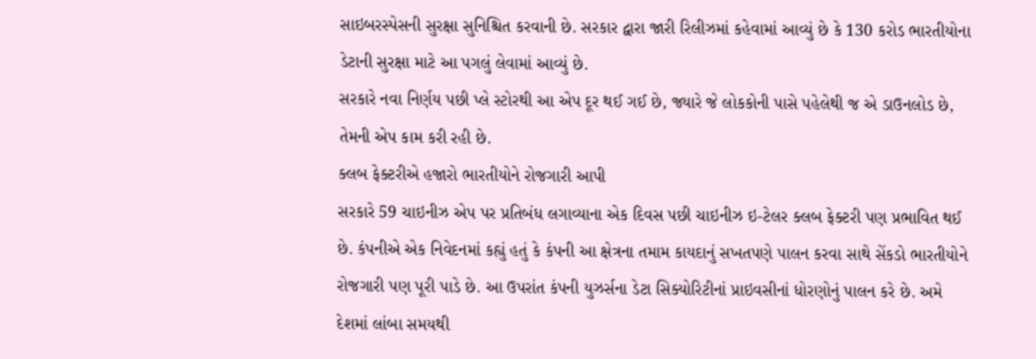સાઇબરસ્પેસની સુરક્ષા સુનિશ્ચિત કરવાની છે. સરકાર દ્વારા જારી રિલીઝમાં કહેવામાં આવ્યું છે કે 130 કરોડ ભારતીયોના ડેટાની સુરક્ષા માટે આ પગલું લેવામાં આવ્યું છે.
સરકારે નવા નિર્ણય પછી પ્લે સ્ટોરથી આ એપ દૂર થઈ ગઈ છે, જ્યારે જે લોકકોની પાસે પહેલેથી જ એ ડાઉનલોડ છે, તેમની એપ કામ કરી રહી છે.
ક્લબ ફેક્ટરીએ હજારો ભારતીયોને રોજગારી આપી
સરકારે 59 ચાઇનીઝ એપ પર પ્રતિબંધ લગાવ્યાના એક દિવસ પછી ચાઇનીઝ ઇ-ટેલર ક્લબ ફેક્ટરી પણ પ્રભાવિત થઈ છે. કંપનીએ એક નિવેદનમાં કહ્યું હતું કે કંપની આ ક્ષેત્રના તમામ કાયદાનું સખતપણે પાલન કરવા સાથે સેંકડો ભારતીયોને રોજગારી પણ પૂરી પાડે છે. આ ઉપરાંત કંપની યુઝર્સના ડેટા સિક્યોરિટીનાં પ્રાઇવસીનાં ધોરણોનું પાલન કરે છે. અમે દેશમાં લાંબા સમયથી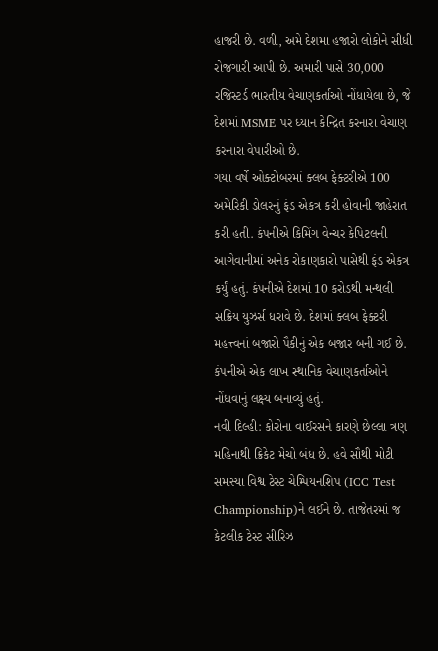હાજરી છે. વળી, અમે દેશમા હજારો લોકોને સીધી રોજગારી આપી છે. અમારી પાસે 30,000 રજિસ્ટર્ડ ભારતીય વેચાણકર્તાઓ નોંધાયેલા છે, જે દેશમાં MSME પર ધ્યાન કેન્દ્રિત કરનારા વેચાણ કરનારા વેપારીઓ છે.
ગયા વર્ષે ઓક્ટોબરમાં ક્લબ ફેક્ટરીએ 100 અમેરિકી ડોલરનું ફંડ એકત્ર કરી હોવાની જાહેરાત કરી હતી. કંપનીએ કિમિંગ વેન્ચર કેપિટલની આગેવાનીમાં અનેક રોકાણકારો પાસેથી ફંડ એકત્ર કર્યું હતું. કંપનીએ દેશમાં 10 કરોડથી મન્થલી સક્રિય યુઝર્સ ધરાવે છે. દેશમાં ક્લબ ફેક્ટરી મહત્ત્વનાં બજારો પૈકીનું એક બજાર બની ગઈ છે. કંપનીએ એક લાખ સ્થાનિક વેચાણકર્તાઓને નોંધવાનું લક્ષ્ય બનાવ્યું હતું.
નવી દિલ્હી: કોરોના વાઈરસને કારણે છેલ્લા ત્રણ મહિનાથી ક્રિકેટ મેચો બંધ છે. હવે સૌથી મોટી સમસ્યા વિશ્વ ટેસ્ટ ચેમ્પિયનશિપ (ICC Test Championship)ને લઈને છે. તાજેતરમાં જ કેટલીક ટેસ્ટ સીરિઝ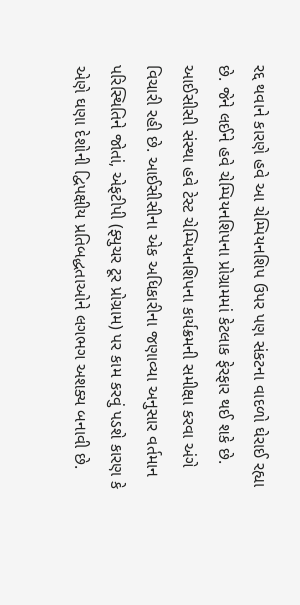રદ્દ થવાને કારણે હવે આ ચેમ્પિયનશિપ ઉપર પણ સંકટના વાદળો ઘેરાઈ રહ્યા છે. જેને લઈને હવે ચેમ્પિયનશિપના પ્રોગ્રામમાં કેટલાક ફેરફાર થઈ શકે છે.
આઈસીસી સંસ્થા હવે ટેસ્ટ ચેમ્પિયનશિપના કાર્યક્રમની સમીક્ષા કરવા અંગે વિચારી રહી છે. આઈસીસીના એક અધિકારીના જણાવ્યા અનુસાર વર્તમાન પરિસ્થિતિને જોતાં, એફટીપી (ફ્યુચર ટૂર પ્રોગ્રામ) પર કામ કરવું પડશે કારણ કે એણે ઘણા દેશોની દ્વિપક્ષીય પ્રતિબદ્ધતાઓને લગભગ અશક્ય બનાવી છે.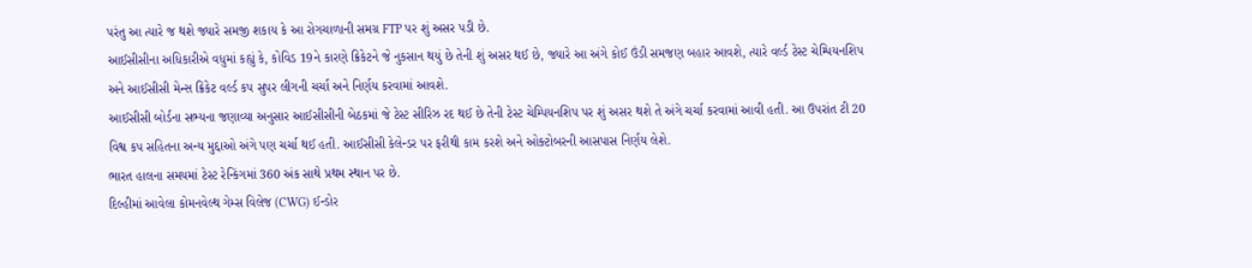પરંતુ આ ત્યારે જ થશે જ્યારે સમજી શકાય કે આ રોગચાળાની સમગ્ર FTP પર શું અસર પડી છે.
આઈસીસીના અધિકારીએ વધુમાં કહ્યું કે, કોવિડ 19ને કારણે ક્રિકેટને જે નુકસાન થયું છે તેની શું અસર થઈ છે, જ્યારે આ અંગે કોઈ ઉંડી સમજણ બહાર આવશે, ત્યારે વર્લ્ડ ટેસ્ટ ચેમ્પિયનશિપ અને આઈસીસી મેન્સ ક્રિકેટ વર્લ્ડ કપ સુપર લીગની ચર્ચા અને નિર્ણય કરવામાં આવશે.
આઈસીસી બોર્ડના સભ્યના જણાવ્યા અનુસાર આઈસીસીની બેઠકમાં જે ટેસ્ટ સીરિઝ રદ થઈ છે તેની ટેસ્ટ ચેમ્પિયનશિપ પર શું અસર થશે તે અંગે ચર્ચા કરવામાં આવી હતી. આ ઉપરાંત ટી 20 વિશ્વ કપ સહિતના અન્ય મુદ્દાઓ અંગે પણ ચર્ચા થઈ હતી. આઈસીસી કેલેન્ડર પર ફરીથી કામ કરશે અને ઓક્ટોબરની આસપાસ નિર્ણય લેશે.
ભારત હાલના સમયમાં ટેસ્ટ રેન્કિંગમાં 360 અંક સાથે પ્રથમ સ્થાન પર છે.
દિલ્હીમાં આવેલા કોમનવેલ્થ ગેમ્સ વિલેજ (CWG) ઈન્ડોર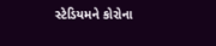સ્ટેડિયમને કોરોના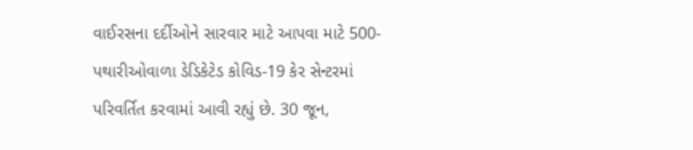વાઈરસના દર્દીઓને સારવાર માટે આપવા માટે 500-પથારીઓવાળા ડેડિકેટેડ કોવિડ-19 કેર સેન્ટરમાં પરિવર્તિત કરવામાં આવી રહ્યું છે. 30 જૂન,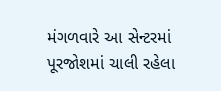મંગળવારે આ સેન્ટરમાં પૂરજોશમાં ચાલી રહેલા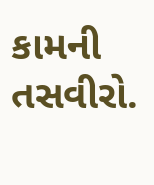કામની તસવીરો.